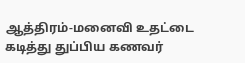ஆத்திரம்-மனைவி உதட்டை கடித்து துப்பிய கணவர்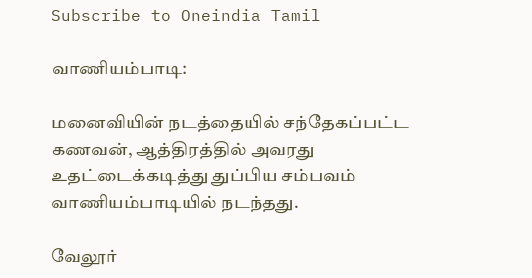Subscribe to Oneindia Tamil

வாணியம்பாடி:

மனைவியின் நடத்தையில் சந்தேகப்பட்ட கணவன், ஆத்திரத்தில் அவரது உதட்டைக்கடித்து துப்பிய சம்பவம் வாணியம்பாடியில் நடந்தது.

வேலூர்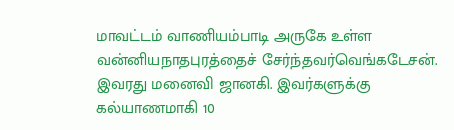மாவட்டம் வாணியம்பாடி அருகே உள்ள வன்னியநாதபுரத்தைச் சேர்ந்தவர்வெங்கடேசன். இவரது மனைவி ஜானகி. இவர்களுக்கு கல்யாணமாகி 10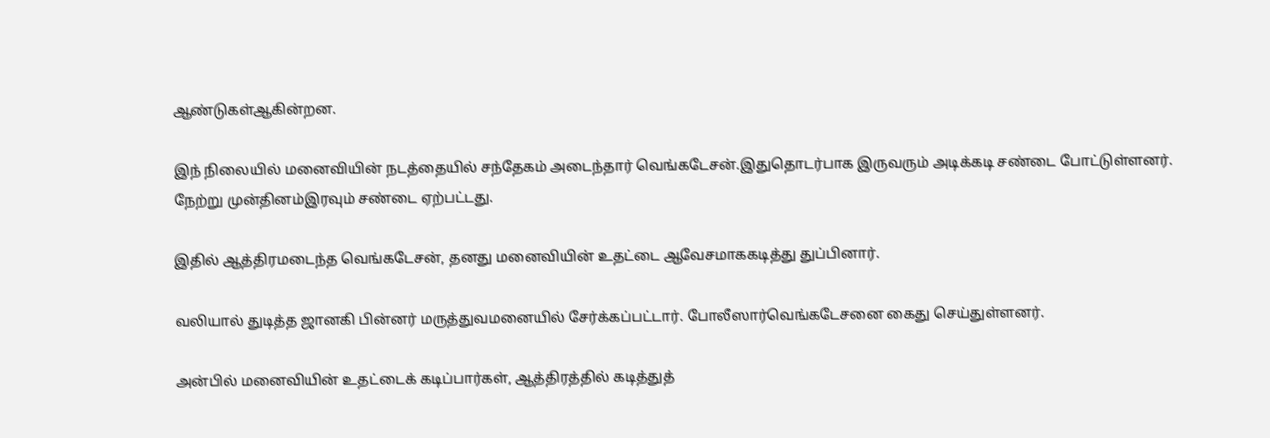ஆண்டுகள்ஆகின்றன.

இந் நிலையில் மனைவியின் நடத்தையில் சந்தேகம் அடைந்தார் வெங்கடேசன்.இதுதொடர்பாக இருவரும் அடிக்கடி சண்டை போட்டுள்ளனர். நேற்று முன்தினம்இரவும் சண்டை ஏற்பட்டது.

இதில் ஆத்திரமடைந்த வெங்கடேசன், தனது மனைவியின் உதட்டை ஆவேசமாககடித்து துப்பினார்.

வலியால் துடித்த ஜானகி பின்னர் மருத்துவமனையில் சேர்க்கப்பட்டார். போலீஸார்வெங்கடேசனை கைது செய்துள்ளனர்.

அன்பில் மனைவியின் உதட்டைக் கடிப்பார்கள், ஆத்திரத்தில் கடித்துத்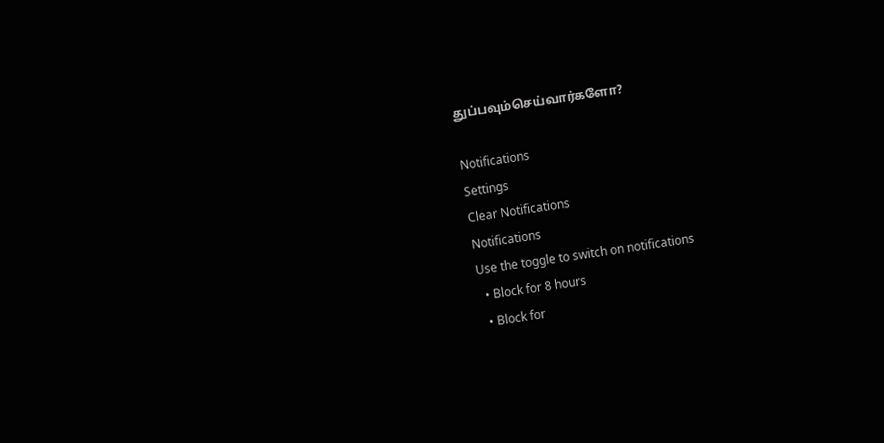துப்பவும்செய்வார்களோ?

Notifications
Settings
Clear Notifications
Notifications
Use the toggle to switch on notifications
  • Block for 8 hours
  • Block for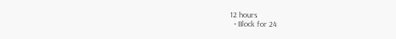12 hours
  • Block for 24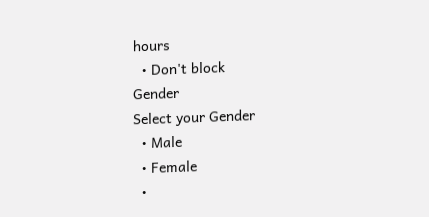hours
  • Don't block
Gender
Select your Gender
  • Male
  • Female
  •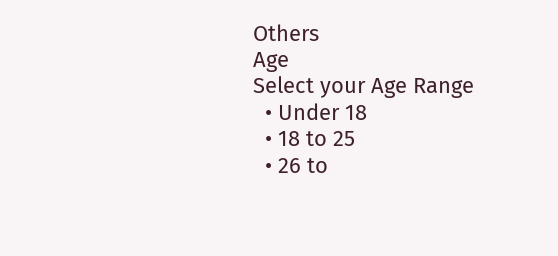Others
Age
Select your Age Range
  • Under 18
  • 18 to 25
  • 26 to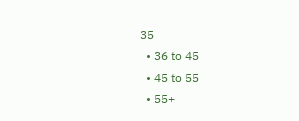35
  • 36 to 45
  • 45 to 55
  • 55+